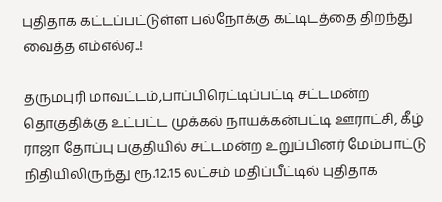புதிதாக கட்டப்பட்டுள்ள பல்நோக்கு கட்டிடத்தை திறந்து வைத்த எம்எல்ஏ..!

தருமபுரி மாவட்டம்,பாப்பிரெட்டிப்பட்டி சட்டமன்ற தொகுதிக்கு உட்பட்ட முக்கல் நாயக்கன்பட்டி ஊராட்சி, கீழ் ராஜா தோப்பு பகுதியில் சட்டமன்ற உறுப்பினர் மேம்பாட்டு நிதியிலிருந்து ரூ.12.15 லட்சம் மதிப்பீட்டில் புதிதாக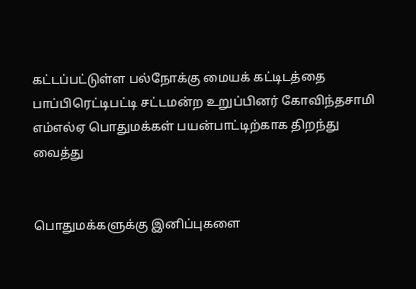கட்டப்பட்டுள்ள பல்நோக்கு மையக் கட்டிடத்தை பாப்பிரெட்டிபட்டி சட்டமன்ற உறுப்பினர் கோவிந்தசாமி எம்எல்ஏ பொதுமக்கள் பயன்பாட்டிற்காக திறந்து வைத்து


பொதுமக்களுக்கு இனிப்புகளை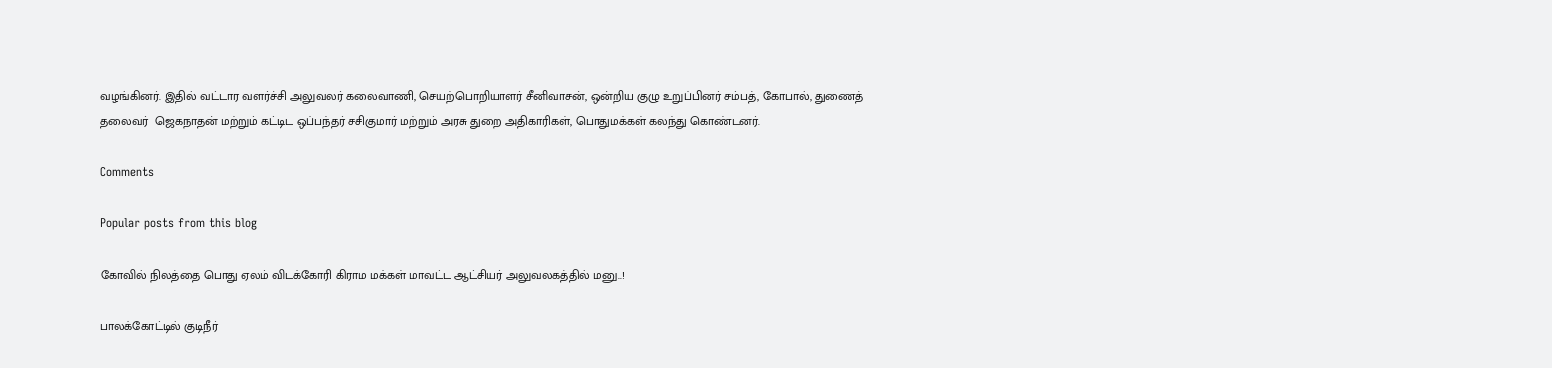வழங்கினர். இதில் வட்டார வளர்ச்சி அலுவலர் கலைவாணி, செயற்பொறியாளர் சீனிவாசன், ஒன்றிய குழு உறுப்பினர் சம்பத், கோபால், துணைத் தலைவர்  ஜெகநாதன் மற்றும் கட்டிட ஒப்பந்தர் சசிகுமார் மற்றும் அரசு துறை அதிகாரிகள், பொதுமக்கள் கலந்து கொண்டனர்.

Comments

Popular posts from this blog

கோவில் நிலத்தை பொது ஏலம் விடக்கோரி கிராம மக்கள் மாவட்ட ஆட்சியர் அலுவலகத்தில் மனு..!

பாலக்கோட்டில் குடிநீர்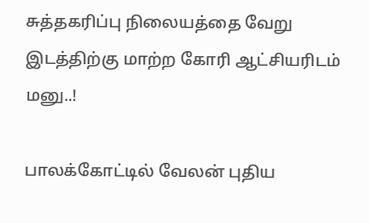சுத்தகரிப்பு நிலையத்தை வேறு இடத்திற்கு மாற்ற கோரி ஆட்சியரிடம் மனு..!

பாலக்கோட்டில் வேலன் புதிய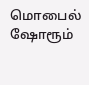மொபைல் ஷோரூம்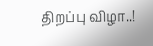திறப்பு விழா..!